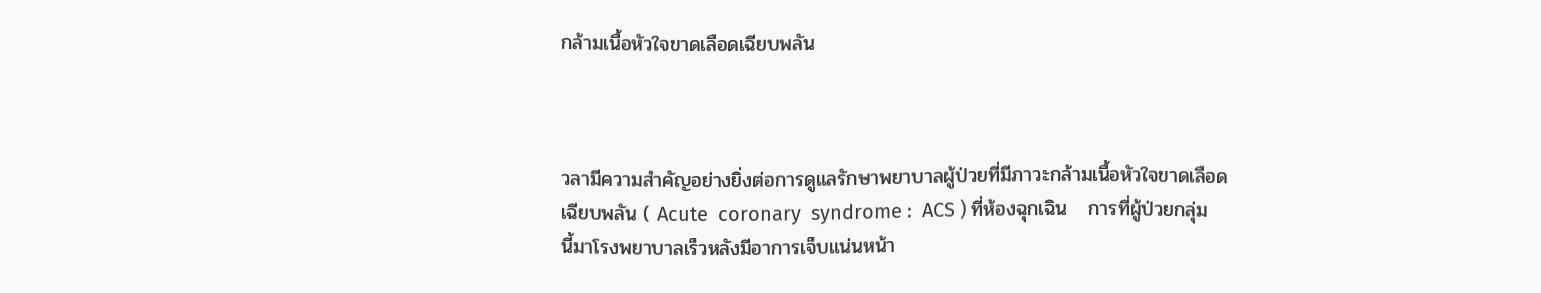กล้ามเนื้อหัวใจขาดเลือดเฉียบพลัน



วลามีความสำคัญอย่างยิ่งต่อการดูแลรักษาพยาบาลผู้ป่วยที่มีภาวะกล้ามเนื้อหัวใจขาดเลือดเฉียบพลัน ( Acute  coronary  syndrome :  ACS ) ที่ห้องฉุกเฉิน   การที่ผู้ป่วยกลุ่มนี้มาโรงพยาบาลเร็วหลังมีอาการเจ็บแน่นหน้า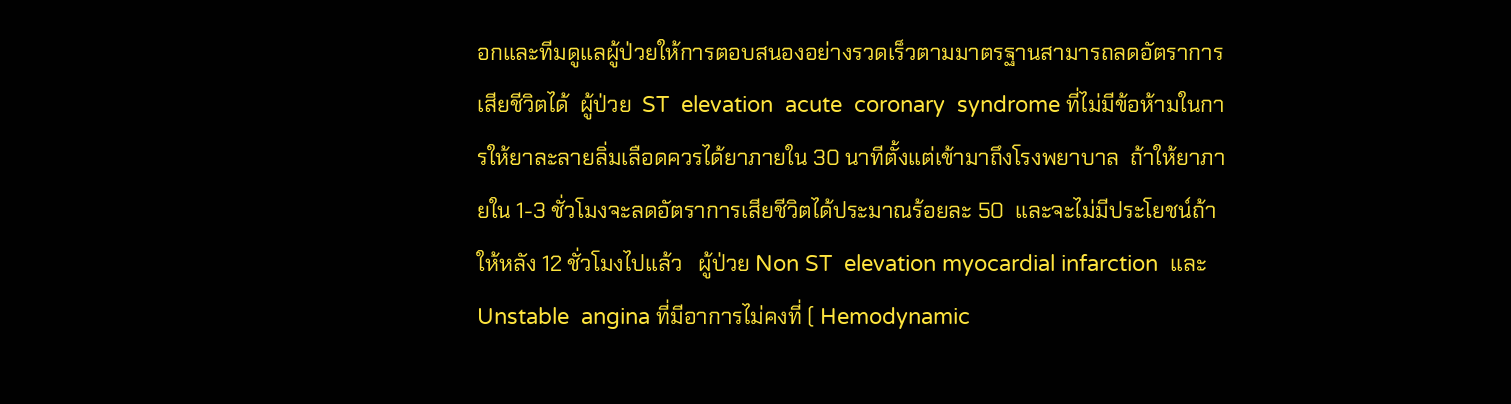อกและทีมดูแลผู้ป่วยให้การตอบสนองอย่างรวดเร็วตามมาตรฐานสามารถลดอัตราการเสียชีวิตได้  ผู้ป่วย  ST  elevation  acute  coronary  syndrome ที่ไม่มีข้อห้ามในการให้ยาละลายลิ่มเลือดควรได้ยาภายใน 30 นาทีตั้งแต่เข้ามาถึงโรงพยาบาล  ถ้าให้ยาภายใน 1-3 ชั่วโมงจะลดอัตราการเสียชีวิตได้ประมาณร้อยละ 50  และจะไม่มีประโยชน์ถ้าให้หลัง 12 ชั่วโมงไปแล้ว   ผู้ป่วย Non ST  elevation myocardial infarction  และ Unstable  angina ที่มีอาการไม่คงที่ ( Hemodynamic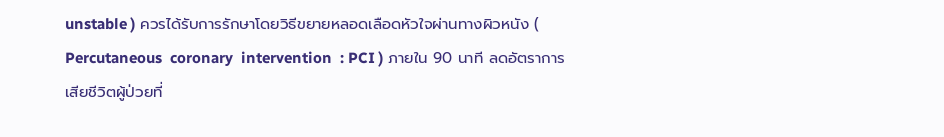unstable ) ควรได้รับการรักษาโดยวิธีขยายหลอดเลือดหัวใจผ่านทางผิวหนัง ( Percutaneous  coronary  intervention  : PCI ) ภายใน 90 นาที ลดอัตราการเสียชีวิตผู้ป่วยที่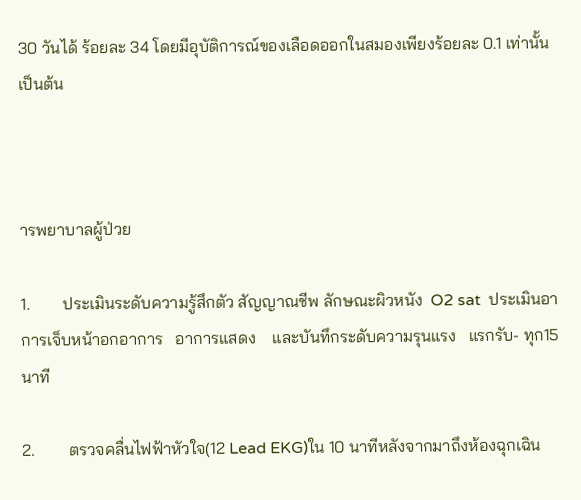30 วันได้ ร้อยละ 34 โดยมีอุบัติการณ์ของเลือดออกในสมองเพียงร้อยละ 0.1 เท่านั้น  เป็นต้น



ารพยาบาลผู้ป่วย

1.        ประเมินระดับความรู้สึกตัว สัญญาณชีพ ลักษณะผิวหนัง  O2 sat  ประเมินอาการเจ็บหน้าอกอาการ   อาการแสดง    และบันทึกระดับความรุนแรง   แรกรับ- ทุก15  นาที

2.        ตรวจคลื่นไฟฟ้าหัวใจ(12 Lead EKG)ใน 10 นาทีหลังจากมาถึงห้องฉุกเฉิน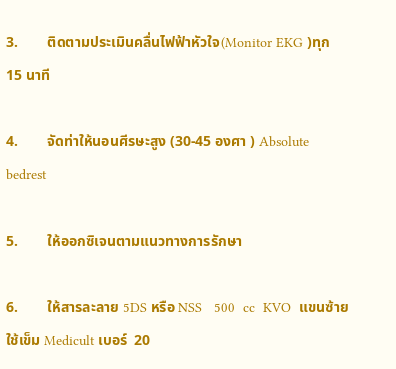3.        ติดตามประเมินคลื่นไฟฟ้าหัวใจ(Monitor EKG )ทุก 15 นาที

4.        จัดท่าให้นอนศีรษะสูง (30-45 องศา ) Absolute  bedrest

5.        ให้ออกซิเจนตามแนวทางการรักษา

6.        ให้สารละลาย 5DS หรือ NSS   500  cc  KVO  แขนซ้าย ใช้เข็ม Medicult เบอร์  20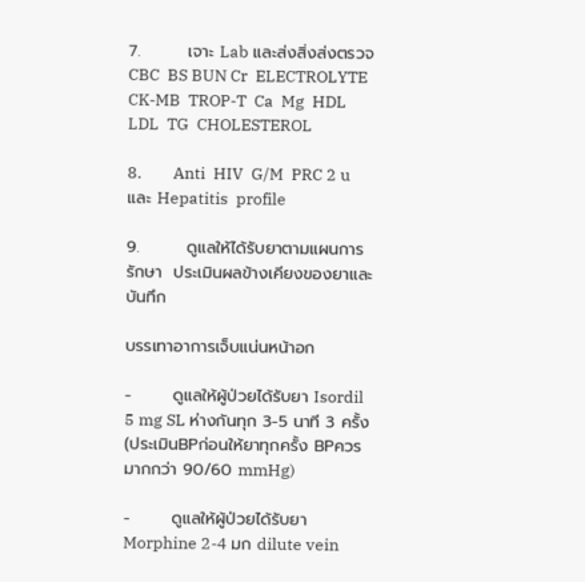7.        เจาะ Lab และส่งสิ่งส่งตรวจ    CBC  BS BUN Cr  ELECTROLYTE  CK-MB  TROP-T  Ca  Mg  HDL  LDL  TG  CHOLESTEROL

8.        Anti  HIV  G/M  PRC 2 u และ Hepatitis  profile

9.        ดูแลให้ได้รับยาตามแผนการรักษา  ประเมินผลข้างเคียงของยาและบันทึก

บรรเทาอาการเจ็บแน่นหน้าอก

-       ดูแลให้ผู้ป่วยได้รับยา Isordil 5 mg SL ห่างกันทุก 3-5 นาที 3 ครั้ง   (ประเมินBPก่อนให้ยาทุกครั้ง BPควรมากกว่า 90/60 mmHg)

-       ดูแลให้ผู้ป่วยได้รับยา Morphine 2-4 มก dilute vein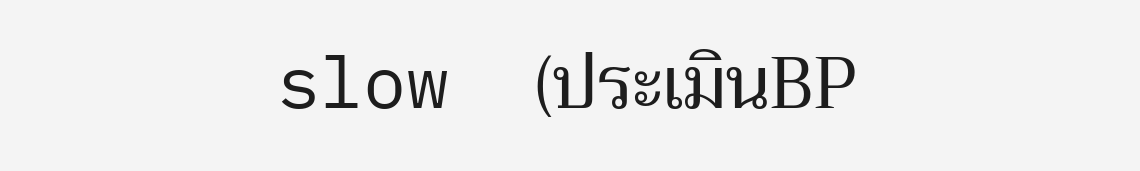slow  (ประเมินBP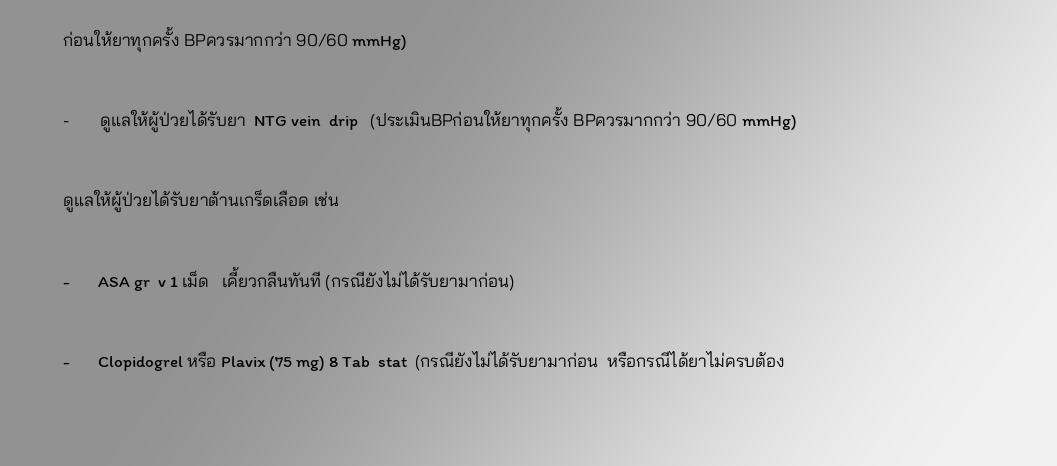ก่อนให้ยาทุกครั้ง BPควรมากกว่า 90/60 mmHg)

-       ดูแลให้ผู้ป่วยได้รับยา  NTG vein  drip   (ประเมินBPก่อนให้ยาทุกครั้ง BPควรมากกว่า 90/60 mmHg)

ดูแลให้ผู้ป่วยได้รับยาต้านเกร็ดเลือด เช่น

-       ASA gr  v 1 เม็ด   เคี้ยวกลืนทันที (กรณียังไม่ได้รับยามาก่อน)

-       Clopidogrel หรือ Plavix (75 mg) 8 Tab  stat  (กรณียังไม่ได้รับยามาก่อน  หรือกรณีได้ยาไม่ครบต้อง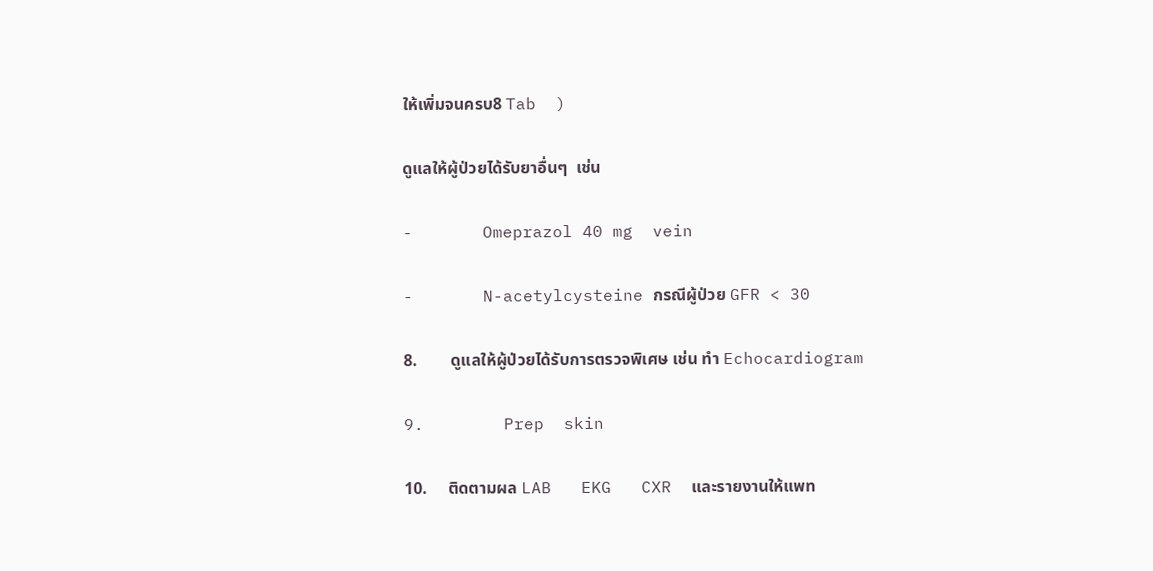ให้เพิ่มจนครบ8 Tab  )

ดูแลให้ผู้ป่วยได้รับยาอื่นๆ  เช่น

-       Omeprazol 40 mg  vein

-       N-acetylcysteine กรณีผู้ป่วย GFR < 30

8.        ดูแลให้ผู้ป่วยได้รับการตรวจพิเศษ เช่น ทำ Echocardiogram

9.        Prep  skin

10.     ติดตามผล LAB   EKG   CXR  และรายงานให้แพท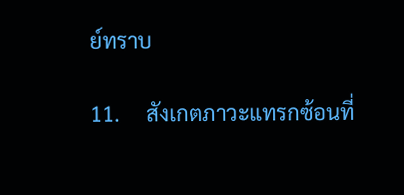ย์ทราบ

11.     สังเกตภาวะแทรกซ้อนที่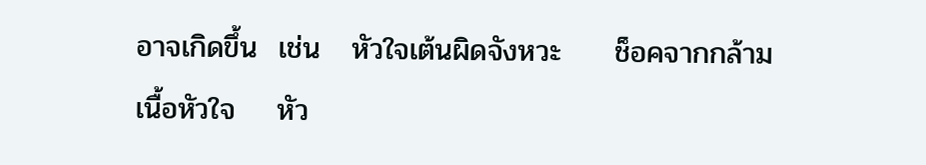อาจเกิดขึ้น  เช่น   หัวใจเต้นผิดจังหวะ     ช็อคจากกล้ามเนื้อหัวใจ    หัว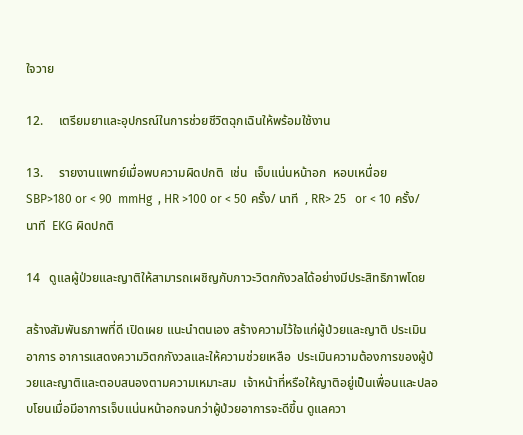ใจวาย

12.     เตรียมยาและอุปกรณ์ในการช่วยชีวิตฉุกเฉินให้พร้อมใช้งาน

13.     รายงานแพทย์เมื่อพบความผิดปกติ  เช่น  เจ็บแน่นหน้าอก  หอบเหนื่อย  SBP>180 or < 90  mmHg  , HR >100 or < 50 ครั้ง/ นาที  , RR> 25   or < 10 ครั้ง/ นาที  EKG ผิดปกติ

14   ดูแลผู้ป่วยและญาติให้สามารถเผชิญกับภาวะวิตกกังวลได้อย่างมีประสิทธิภาพโดย

สร้างสัมพันธภาพที่ดี เปิดเผย แนะนำตนเอง สร้างความไว้ใจแก่ผู้ป่วยและญาติ ประเมินอาการ อาการแสดงความวิตกกังวลและให้ความช่วยเหลือ  ประเมินความต้องการของผู้ป่วยและญาติและตอบสนองตามความเหมาะสม  เจ้าหน้าที่หรือให้ญาติอยู่เป็นเพื่อนและปลอบโยนเมื่อมีอาการเจ็บแน่นหน้าอกจนกว่าผู้ป่วยอาการจะดีขึ้น ดูแลควา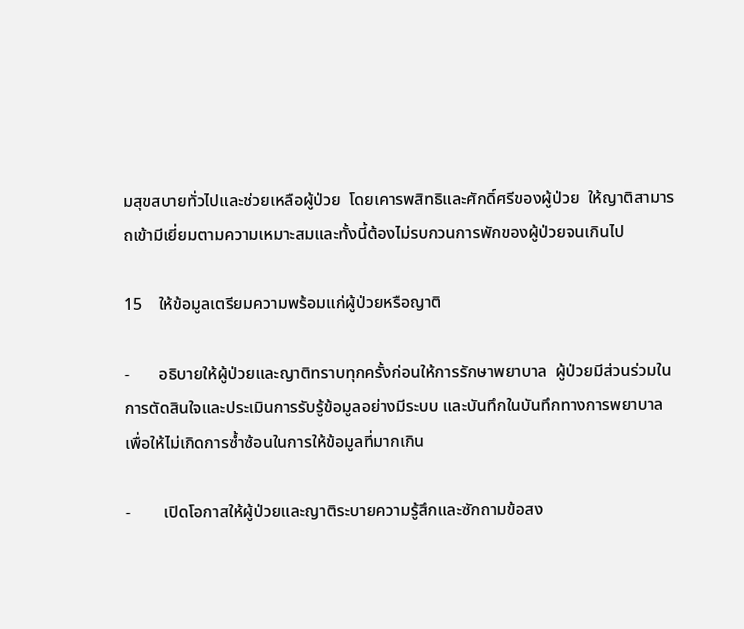มสุขสบายทั่วไปและช่วยเหลือผู้ป่วย  โดยเคารพสิทธิและศักดิ์ศรีของผู้ป่วย  ให้ญาติสามารถเข้ามีเยี่ยมตามความเหมาะสมและทั้งนี้ต้องไม่รบกวนการพักของผู้ป่วยจนเกินไป

15    ให้ข้อมูลเตรียมความพร้อมแก่ผู้ป่วยหรือญาติ

-       อธิบายให้ผู้ป่วยและญาติทราบทุกครั้งก่อนให้การรักษาพยาบาล  ผู้ป่วยมีส่วนร่วมในการตัดสินใจและประเมินการรับรู้ข้อมูลอย่างมีระบบ และบันทึกในบันทึกทางการพยาบาลเพื่อให้ไม่เกิดการซ้ำซ้อนในการให้ข้อมูลที่มากเกิน

-        เปิดโอกาสให้ผู้ป่วยและญาติระบายความรู้สึกและซักถามข้อสง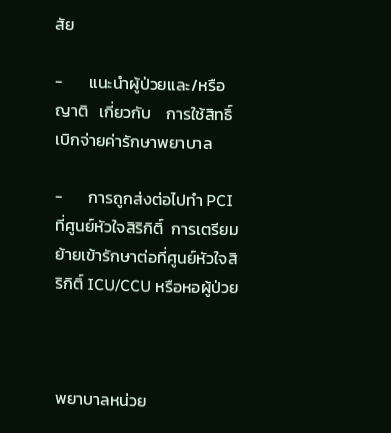สัย

-       แนะนำผู้ป่วยและ/หรือญาติ   เกี่ยวกับ    การใช้สิทธิ์เบิกจ่ายค่ารักษาพยาบาล

-       การถูกส่งต่อไปทำ PCI ที่ศูนย์หัวใจสิริกิติ์  การเตรียมย้ายเข้ารักษาต่อที่ศูนย์หัวใจสิริกิติ์ ICU/CCU หรือหอผู้ป่วย



พยาบาลหน่วย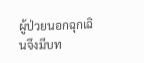ผู้ป่วยนอกฉุกเฉินจึงมีบท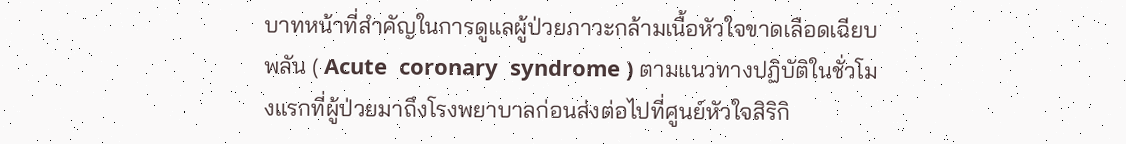บาทหน้าที่สำคัญในการดูแลผู้ป่วยภาวะกล้ามเนื้อหัวใจขาดเลือดเฉียบพลัน ( Acute  coronary  syndrome ) ตามแนวทางปฏิบัติในชั่วโมงแรกที่ผู้ป่วยมาถึงโรงพยาบาลก่อนส่งต่อไปที่ศูนย์หัวใจสิริกิ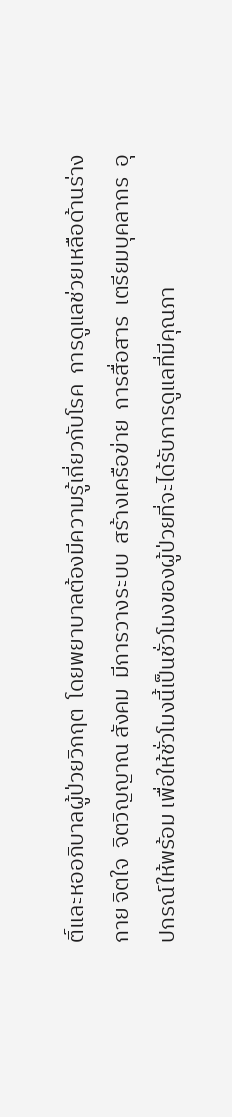ติ์และหออภิบาลผู้ป่วยวิกฤต  โดยพยาบาลต้องมีความรู้เกี่ยวกับโรค  การดูแลช่วยเหลือด้านร่างกาย จิตใจ  จิตวิญญาณ สังคม  มีการวางระบบ  สร้างเครือข่าย  การสื่อสาร  เตรียมบุคลากร  อุปกรณ์ให้พร้อม เพื่อให้ชั่วโมงนี้เป็นชั่วโมงของผู้ป่วยที่จะได้รับการดูแลที่มีคุณภา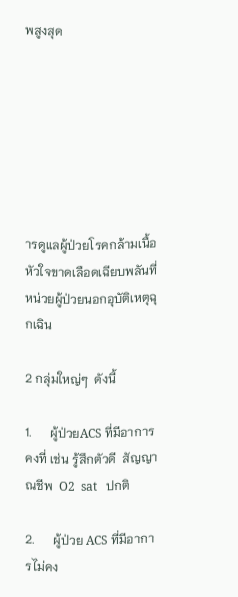พสูงสุด







ารดูแลผู้ป่วยโรคกล้ามเนื้อหัวใจขาดเลือดเฉียบพลันที่หน่วยผู้ป่วยนอกอุบัติเหตุฉุกเฉิน

2 กลุ่มใหญ่ๆ  ดังนี้

1.      ผู้ป่วยACS ที่มีอาการคงที่ เช่น รู้สึกตัวดี  สัญญาณชีพ  O2  sat   ปกติ

2.      ผู้ป่วย ACS ที่มีอาการไม่คง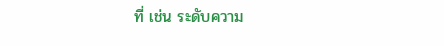ที่ เช่น ระดับความ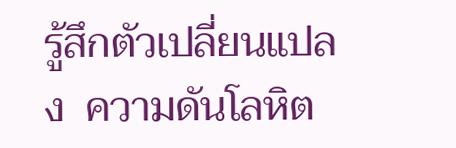รู้สึกตัวเปลี่ยนแปลง  ความดันโลหิต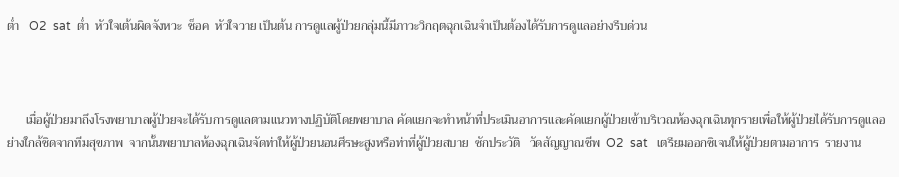ต่ำ   O2  sat  ต่ำ  หัวใจเต้นผิดจังหวะ  ช็อค  หัวใจวาย เป็นต้น การดูแลผู้ป่วยกลุ่มนี้มีภาวะวิกฤตฉุกเฉินจำเป็นต้องได้รับการดูแลอย่างรีบด่วน



      เมื่อผู้ป่วยมาถึงโรงพยาบาลผู้ป่วยจะได้รับการดูแลตามแนวทางปฏิบัติโดยพยาบาล คัดแยกจะทำหน้าที่ประเมินอาการและคัดแยกผู้ป่วยเข้าบริเวณห้องฉุกเฉินทุกรายเพื่อให้ผู้ป่วยได้รับการดูแลอย่างใกล้ชิดจากทีมสุขภาพ  จากนั้นพยาบาลห้องฉุกเฉินจัดท่าให้ผู้ป่วยนอนศีรษะสูงหรือท่าที่ผู้ป่วยสบาย  ซักประวัติ   วัดสัญญาณชีพ  O2  sat   เตรียมออกซิเจนให้ผู้ป่วยตามอาการ  รายงาน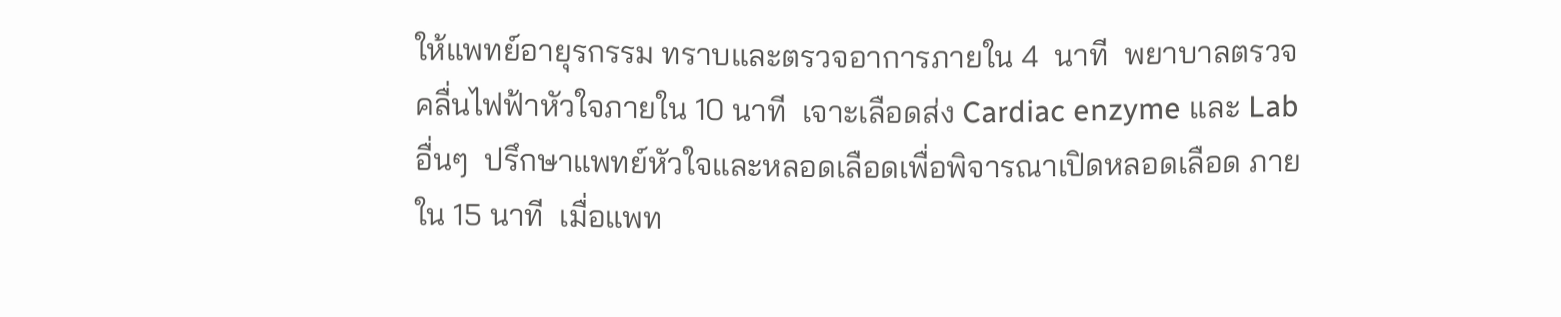ให้แพทย์อายุรกรรม ทราบและตรวจอาการภายใน 4  นาที  พยาบาลตรวจคลื่นไฟฟ้าหัวใจภายใน 10 นาที  เจาะเลือดส่ง Cardiac enzyme และ Lab อื่นๆ  ปรึกษาแพทย์หัวใจและหลอดเลือดเพื่อพิจารณาเปิดหลอดเลือด ภายใน 15 นาที  เมื่อแพท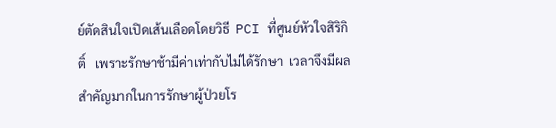ย์ตัดสินใจเปิดเส้นเลือดโดยวิธี  PCI ที่ศูนย์หัวใจสิริกิติ์   เพราะรักษาช้ามีค่าเท่ากับไม่ได้รักษา  เวลาจึงมีผลสำคัญมากในการรักษาผู้ป่วยโร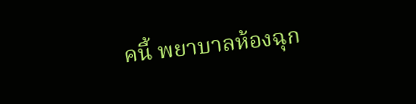คนี้ พยาบาลห้องฉุก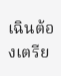เฉินต้องเตรีย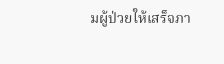มผู้ป่วยให้เสร็จภา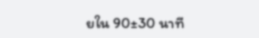ยใน 90±30 นาที